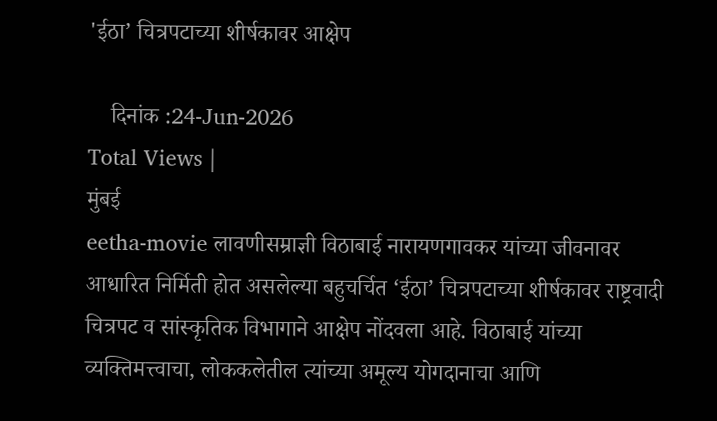'ईठा’ चित्रपटाच्या शीर्षकावर आक्षेप

    दिनांक :24-Jun-2026
Total Views |
मुंबई
eetha-movie लावणीसम्राज्ञी विठाबाई नारायणगावकर यांच्या जीवनावर आधारित निर्मिती होत असलेल्या बहुचर्चित ‘ईठा’ चित्रपटाच्या शीर्षकावर राष्ट्रवादी चित्रपट व सांस्कृतिक विभागाने आक्षेप नोंदवला आहे. विठाबाई यांच्या व्यक्तिमत्त्वाचा, लोककलेतील त्यांच्या अमूल्य योगदानाचा आणि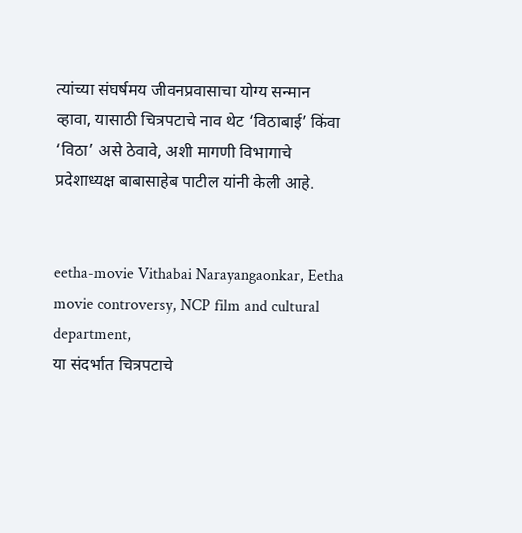त्यांच्या संघर्षमय जीवनप्रवासाचा योग्य सन्मान व्हावा, यासाठी चित्रपटाचे नाव थेट ‘विठाबाई’ किंवा ‘विठा’ असे ठेवावे, अशी मागणी विभागाचे प्रदेशाध्यक्ष बाबासाहेब पाटील यांनी केली आहे.


eetha-movie Vithabai Narayangaonkar, Eetha movie controversy, NCP film and cultural department,
या संदर्भात चित्रपटाचे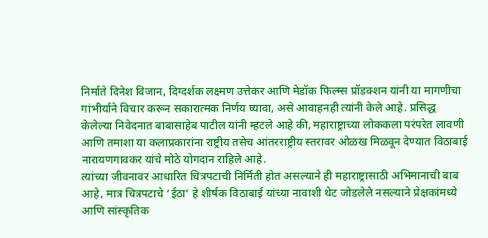निर्माते दिनेश विजान, दिग्दर्शक लक्ष्मण उत्तेकर आणि मेडॉक फिल्म्स प्रॉडक्शन यांनी या मागणीचा गांभीर्याने विचार करून सकारात्मक निर्णय घ्यावा, असे आवाहनही त्यांनी केले आहे. प्रसिद्ध केलेल्या निवेदनात बाबासाहेब पाटील यांनी म्हटले आहे की, महाराष्ट्राच्या लोककला परंपरेत लावणी आणि तमाशा या कलाप्रकारांना राष्ट्रीय तसेच आंतरराष्ट्रीय स्तरावर ओळख मिळवून देण्यात विठाबाई नारायणगावकर यांचे मोठे योगदान राहिले आहे.
त्यांच्या जीवनावर आधारित चित्रपटाची निर्मिती होत असल्याने ही महाराष्ट्रासाठी अभिमानाची बाब आहे, मात्र चित्रपटाचे ‘ईठा’ हे शीर्षक विठाबाई यांच्या नावाशी थेट जोडलेले नसल्याने प्रेक्षकांमध्ये आणि सांस्कृतिक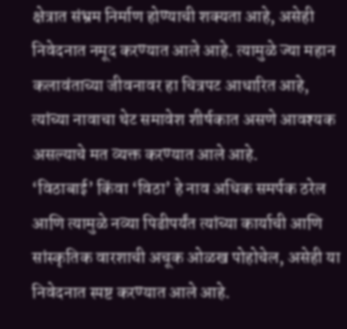क्षेत्रात संभ्रम निर्माण होण्याची शक्यता आहे, असेही निवेदनात नमूद करण्यात आले आहे. त्यामुळे ज्या महान कलावंताच्या जीवनावर हा चित्रपट आधारित आहे, त्यांच्या नावाचा थेट समावेश शीर्षकात असणे आवश्यक असल्याचे मत व्यक्त करण्यात आले आहे.
‘विठाबाई’ किंवा ‘विठा’ हे नाव अधिक समर्पक ठरेल आणि त्यामुळे नव्या पिढीपर्यंत त्यांच्या कार्याची आणि सांस्कृतिक वारशाची अचूक ओळख पोहोचेल, असेही या निवेदनात स्पष्ट करण्यात आले आहे.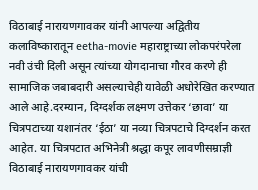विठाबाई नारायणगावकर यांनी आपल्या अद्वितीय कलाविष्कारातून eetha-movie महाराष्ट्राच्या लोकपरंपरेला नवी उंची दिली असून त्यांच्या योगदानाचा गौरव करणे ही सामाजिक जबाबदारी असल्याचेही यावेळी अधोरेखित करण्यात आले आहे.दरम्यान, दिग्दर्शक लक्ष्मण उत्तेकर ‘छावा’ या चित्रपटाच्या यशानंतर ‘ईठा’ या नव्या चित्रपटाचे दिग्दर्शन करत आहेत. या चित्रपटात अभिनेत्री श्रद्धा कपूर लावणीसम्राज्ञी विठाबाई नारायणगावकर यांची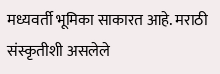मध्यवर्ती भूमिका साकारत आहे. मराठी संस्कृतीशी असलेले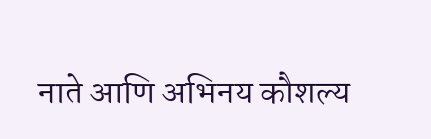नाते आणि अभिनय कौशल्य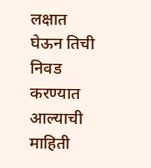लक्षात घेऊन तिची निवड करण्यात आल्याची माहिती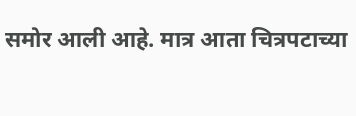समोर आली आहे. मात्र आता चित्रपटाच्या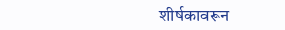शीर्षकावरून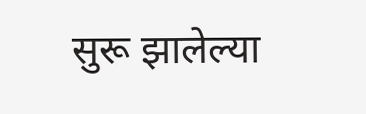सुरू झालेल्या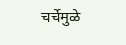चर्चेमुळे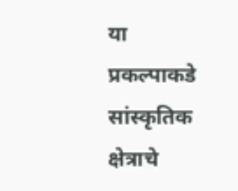या प्रकल्पाकडे सांस्कृतिक क्षेत्राचे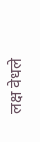लक्ष वेधले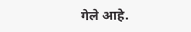गेले आहे.